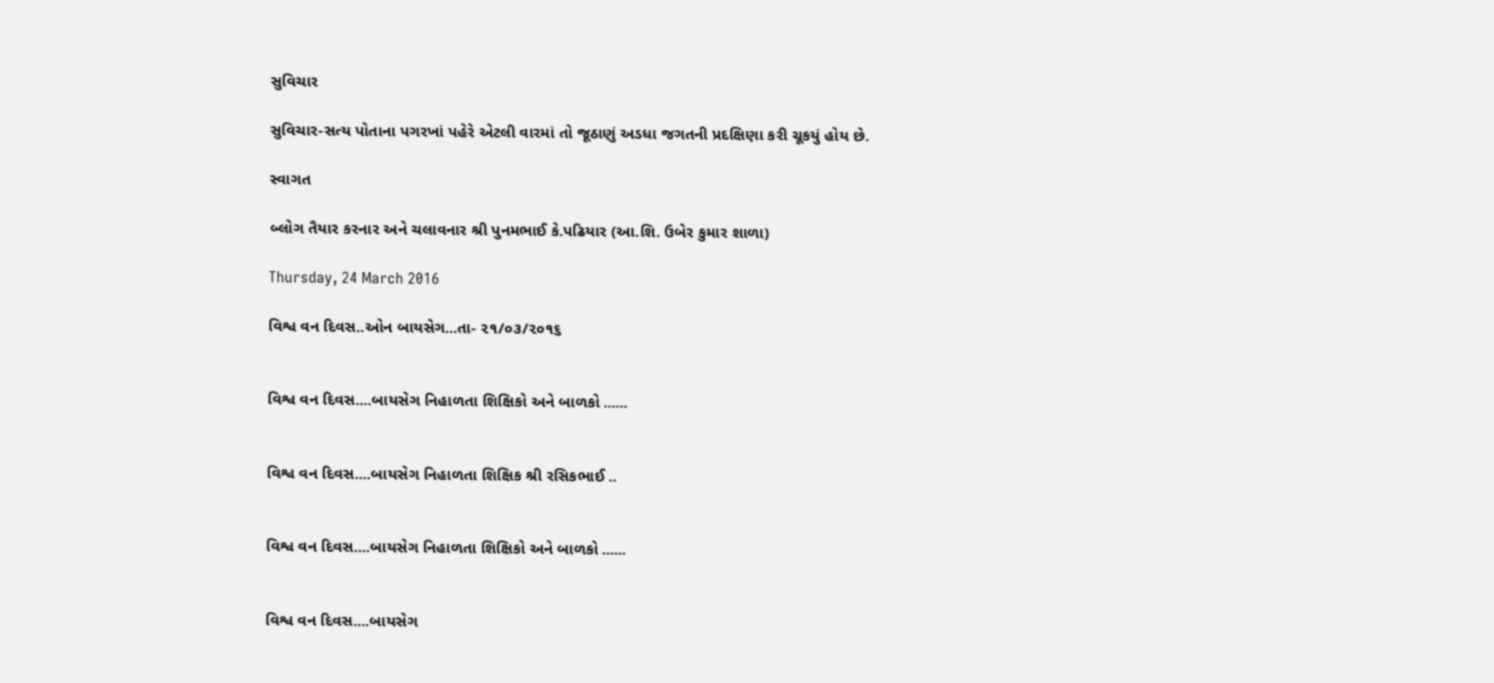સુવિચાર

સુવિચાર-સત્ય પોતાના પગરખાં પહેરે એટલી વારમાં તો જૂઠાણું અડધા જગતની પ્રદક્ષિણા કરી ચૂકયું હોય છે.

સ્વાગત

બ્લોગ તૈયાર કરનાર અને ચલાવનાર શ્રી પુનમભાઈ કે.પઢિયાર (આ.શિ. ઉબેર કુમાર શાળા)

Thursday, 24 March 2016

વિશ્વ વન દિવસ..ઓન બાયસેગ...તા- ૨૧/૦૩/૨૦૧૬


વિશ્વ વન દિવસ....બાયસેગ નિહાળતા શિક્ષિકો અને બાળકો ......


વિશ્વ વન દિવસ....બાયસેગ નિહાળતા શિક્ષિક શ્રી રસિકભાઈ ..


વિશ્વ વન દિવસ....બાયસેગ નિહાળતા શિક્ષિકો અને બાળકો ......


વિશ્વ વન દિવસ....બાયસેગ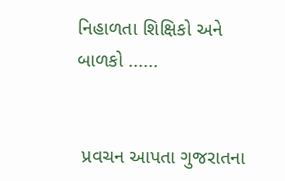નિહાળતા શિક્ષિકો અને બાળકો ......


 પ્રવચન આપતા ગુજરાતના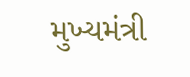મુખ્યમંત્રી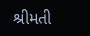શ્રીમતી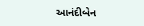આનંદીબેન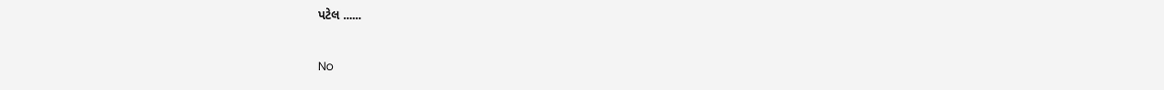પટેલ ......

No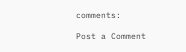comments:

Post a Comment